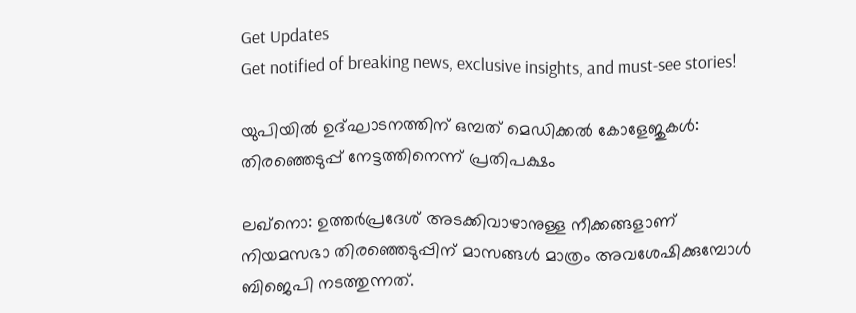Get Updates
Get notified of breaking news, exclusive insights, and must-see stories!

യുപിയിൽ ഉദ്ഘാടനത്തിന് ഒമ്പത് മെഡിക്കൽ കോളേജുകൾ: തിരഞ്ഞെടുപ്പ് നേട്ടത്തിനെന്ന് പ്രതിപക്ഷം

ലഖ്നൊ: ഉത്തർപ്രദേശ് അടക്കിവാഴാനുള്ള നീക്കങ്ങളാണ് നിയമസഭാ തിരഞ്ഞെടുപ്പിന് മാസങ്ങൾ മാത്രം അവശേഷിക്കുമ്പോൾ ബിജെപി നടത്തുന്നത്.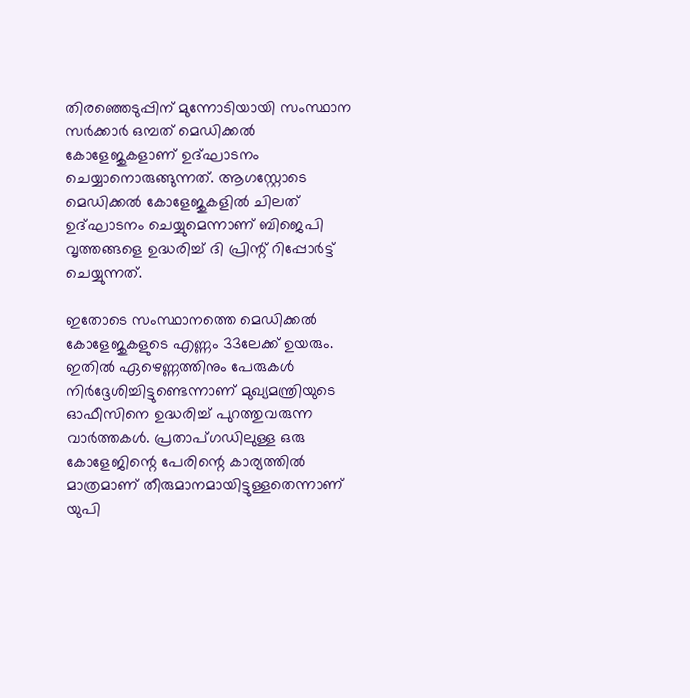തിരഞ്ഞെടുപ്പിന് മുന്നോടിയായി സംസ്ഥാന സർക്കാർ ഒമ്പത് മെഡിക്കൽ കോളേജുകളാണ് ഉദ്ഘാടനം ചെയ്യാനൊരുങ്ങുന്നത്. ആഗസ്റ്റോടെ മെഡിക്കൽ കോളേജുകളിൽ ചിലത് ഉദ്ഘാടനം ചെയ്യുമെന്നാണ് ബിജെപി വൃത്തങ്ങളെ ഉദ്ധരിച്ച് ദി പ്രിന്റ് റിപ്പോർട്ട് ചെയ്യുന്നത്.

ഇതോടെ സംസ്ഥാനത്തെ മെഡിക്കൽ കോളേജുകളുടെ എണ്ണം 33ലേക്ക് ഉയരും. ഇതിൽ ഏഴെണ്ണത്തിനും പേരുകൾ നിർദ്ദേശിച്ചിട്ടുണ്ടെന്നാണ് മുഖ്യമന്ത്രിയുടെ ഓഫീസിനെ ഉദ്ധരിച്ച് പുറത്തുവരുന്ന വാർത്തകൾ. പ്രതാപ്ഗഡിലുള്ള ഒരു കോളേജിന്റെ പേരിന്റെ കാര്യത്തിൽ മാത്രമാണ് തീരുമാനമായിട്ടുള്ളതെന്നാണ് യുപി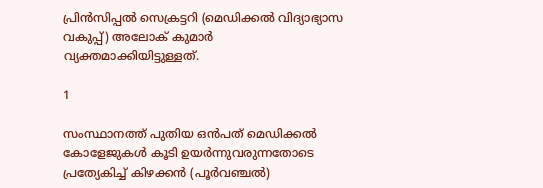പ്രിൻസിപ്പൽ സെക്രട്ടറി (മെഡിക്കൽ വിദ്യാഭ്യാസ വകുപ്പ്) അലോക് കുമാർ വ്യക്തമാക്കിയിട്ടുള്ളത്.

1

സംസ്ഥാനത്ത് പുതിയ ഒൻപത് മെഡിക്കൽ കോളേജുകൾ കൂടി ഉയർന്നുവരുന്നതോടെ പ്രത്യേകിച്ച് കിഴക്കൻ (പൂർവഞ്ചൽ)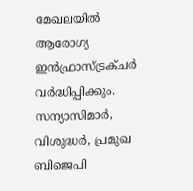മേഖലയിൽ ആരോഗ്യ ഇൻഫ്രാസ്ട്രക്ചർ വർദ്ധിപ്പിക്കും. സന്യാസിമാർ, വിശുദ്ധർ, പ്രമുഖ ബിജെപി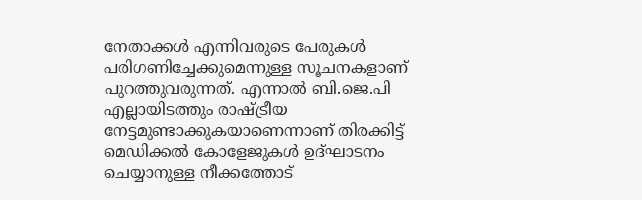നേതാക്കൾ എന്നിവരുടെ പേരുകൾ പരിഗണിച്ചേക്കുമെന്നുള്ള സൂചനകളാണ് പുറത്തുവരുന്നത്. എന്നാൽ ബി.ജെ.പി എല്ലായിടത്തും രാഷ്ട്രീയ നേട്ടമുണ്ടാക്കുകയാണെന്നാണ് തിരക്കിട്ട് മെഡിക്കൽ കോളേജുകൾ ഉദ്ഘാടനം ചെയ്യാനുള്ള നീക്കത്തോട്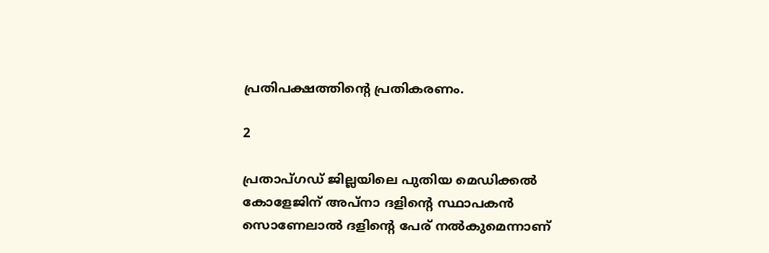പ്രതിപക്ഷത്തിന്റെ പ്രതികരണം.

2

പ്രതാപ്ഗഡ് ജില്ലയിലെ പുതിയ മെഡിക്കൽ കോളേജിന് അപ്നാ ദളിന്റെ സ്ഥാപകൻ സൊണേലാൽ ദളിന്റെ പേര് നൽകുമെന്നാണ്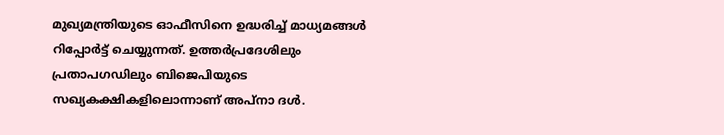മുഖ്യമന്ത്രിയുടെ ഓഫീസിനെ ഉദ്ധരിച്ച് മാധ്യമങ്ങൾ റിപ്പോർട്ട് ചെയ്യുന്നത്. ഉത്തർപ്രദേശിലും പ്രതാപഗഡിലും ബിജെപിയുടെ സഖ്യകക്ഷികളിലൊന്നാണ് അപ്നാ ദൾ.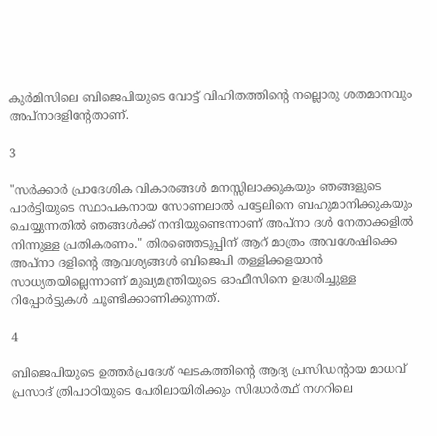കുർമിസിലെ ബിജെപിയുടെ വോട്ട് വിഹിതത്തിന്റെ നല്ലൊരു ശതമാനവും അപ്നാദളിന്റേതാണ്.

3

"സർക്കാർ പ്രാദേശിക വികാരങ്ങൾ മനസ്സിലാക്കുകയും ഞങ്ങളുടെ പാർട്ടിയുടെ സ്ഥാപകനായ സോണലാൽ പട്ടേലിനെ ബഹുമാനിക്കുകയും ചെയ്യുന്നതിൽ ഞങ്ങൾക്ക് നന്ദിയുണ്ടെന്നാണ് അപ്നാ ദൾ നേതാക്കളിൽ നിന്നുള്ള പ്രതികരണം." തിരഞ്ഞെടുപ്പിന് ആറ് മാത്രം അവശേഷിക്കെ അപ്നാ ദളിന്റെ ആവശ്യങ്ങൾ ബിജെപി തള്ളിക്കളയാൻ സാധ്യതയില്ലെന്നാണ് മുഖ്യമന്ത്രിയുടെ ഓഫീസിനെ ഉദ്ധരിച്ചുള്ള റിപ്പോർട്ടുകൾ ചൂണ്ടിക്കാണിക്കുന്നത്.

4

ബിജെപിയുടെ ഉത്തർപ്രദേശ് ഘടകത്തിന്റെ ആദ്യ പ്രസിഡന്റായ മാധവ് പ്രസാദ് ത്രിപാഠിയുടെ പേരിലായിരിക്കും സിദ്ധാർത്ഥ് നഗറിലെ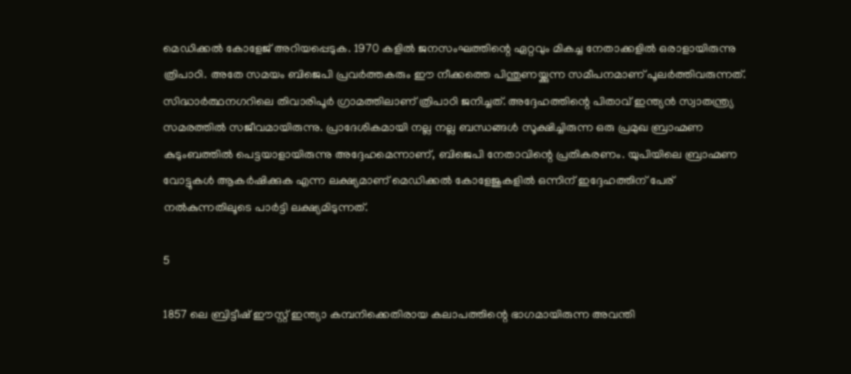മെഡിക്കൽ കോളേജ് അറിയപ്പെടുക. 1970 കളിൽ ജനസംഘത്തിന്റെ ഏറ്റവും മികച്ച നേതാക്കളിൽ ഒരാളായിരുന്നു ത്രിപാഠി. അതേ സമയം ബിജെപി പ്രവർത്തകരും ഈ നീക്കത്തെ പിന്തുണയ്ക്കുന്ന സമീപനമാണ് പൂലർത്തിവരുന്നത്. സിദ്ധാർത്ഥനഗറിലെ തിവാരിപൂർ ഗ്രാമത്തിലാണ് ത്രിപാഠി ജനിച്ചത്. അദ്ദേഹത്തിന്റെ പിതാവ് ഇന്ത്യൻ സ്വാതന്ത്ര്യ സമരത്തിൽ സജീവമായിരുന്നു. പ്രാദേശികമായി നല്ല നല്ല ബന്ധങ്ങൾ സൂക്ഷിച്ചിരുന്ന ഒരു പ്രമുഖ ബ്രാഹ്മണ കുടുംബത്തിൽ പെട്ടയാളായിരുന്നു അദ്ദേഹമെന്നാണ്, ബിജെപി നേതാവിന്റെ പ്രതികരണം. യുപിയിലെ ബ്രാഹ്മണ വോട്ടുകൾ ആകർഷിക്കുക എന്ന ലക്ഷ്യമാണ് മെഡിക്കൽ കോളേജുകളിൽ ഒന്നിന് ഇദ്ദേഹത്തിന് പേര് നൽകുന്നതിലൂടെ പാർട്ടി ലക്ഷ്യമിടുന്നത്.

5

1857 ലെ ബ്രിട്ടീഷ് ഈസ്റ്റ് ഇന്ത്യാ കമ്പനിക്കെതിരായ കലാപത്തിന്റെ ഭാഗമായിരുന്ന അവന്തി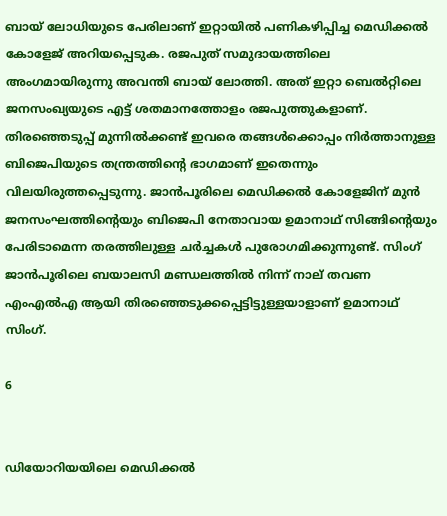ബായ് ലോധിയുടെ പേരിലാണ് ഇറ്റായിൽ പണികഴിപ്പിച്ച മെഡിക്കൽ കോളേജ് അറിയപ്പെടുക. രജപുത് സമുദായത്തിലെ അംഗമായിരുന്നു അവന്തി ബായ് ലോത്തി. അത് ഇറ്റാ ബെൽറ്റിലെ ജനസംഖ്യയുടെ എട്ട് ശതമാനത്തോളം രജപുത്തുകളാണ്. തിരഞ്ഞെടുപ്പ് മുന്നിൽക്കണ്ട് ഇവരെ തങ്ങൾക്കൊപ്പം നിർത്താനുള്ള ബിജെപിയുടെ തന്ത്രത്തിന്റെ ഭാഗമാണ് ഇതെന്നും വിലയിരുത്തപ്പെടുന്നു. ജാൻപൂരിലെ മെഡിക്കൽ കോളേജിന് മുൻ ജനസംഘത്തിന്റെയും ബിജെപി നേതാവായ ഉമാനാഥ് സിങ്ങിന്റെയും പേരിടാമെന്ന തരത്തിലുള്ള ചർച്ചകൾ പുരോഗമിക്കുന്നുണ്ട്. സിംഗ് ജാൻപൂരിലെ ബയാലസി മണ്ഡലത്തിൽ നിന്ന് നാല് തവണ എംഎൽഎ ആയി തിരഞ്ഞെടുക്കപ്പെട്ടിട്ടുള്ളയാളാണ് ഉമാനാഥ് സിംഗ്.

6


ഡിയോറിയയിലെ മെഡിക്കൽ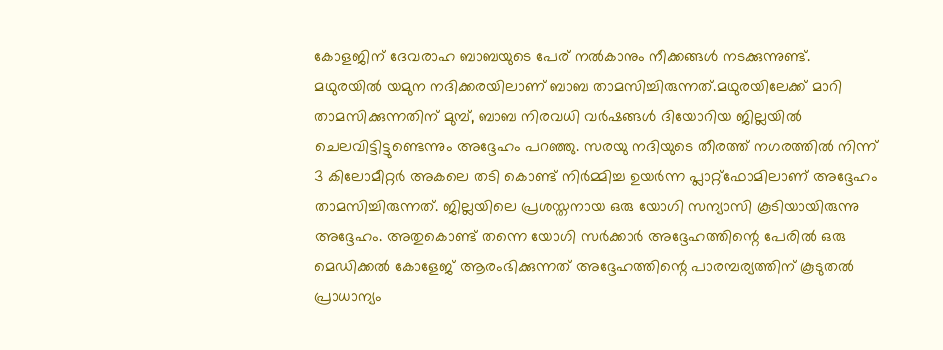കോളജിന് ദേവരാഹ ബാബയുടെ പേര് നൽകാനും നീക്കങ്ങൾ നടക്കുന്നുണ്ട്.
മഥുരയിൽ യമുന നദിക്കരയിലാണ് ബാബ താമസിച്ചിരുന്നത്.മഥുരയിലേക്ക് മാറി താമസിക്കുന്നതിന് മുമ്പ്, ബാബ നിരവധി വർഷങ്ങൾ ദിയോറിയ ജില്ലയിൽ ചെലവിട്ടിട്ടുണ്ടെന്നും അദ്ദേഹം പറഞ്ഞു. സരയു നദിയുടെ തീരത്ത് നഗരത്തിൽ നിന്ന് 3 കിലോമീറ്റർ അകലെ തടി കൊണ്ട് നിർമ്മിച്ച ഉയർന്ന പ്ലാറ്റ്ഫോമിലാണ് അദ്ദേഹം താമസിച്ചിരുന്നത്. ജില്ലയിലെ പ്രശസ്തനായ ഒരു യോഗി സന്യാസി കൂടിയായിരുന്നു അദ്ദേഹം. അതുകൊണ്ട് തന്നെ യോഗി സർക്കാർ അദ്ദേഹത്തിന്റെ പേരിൽ ഒരു മെഡിക്കൽ കോളേജ് ആരംഭിക്കുന്നത് അദ്ദേഹത്തിന്റെ പാരമ്പര്യത്തിന് കൂടുതൽ പ്രാധാന്യം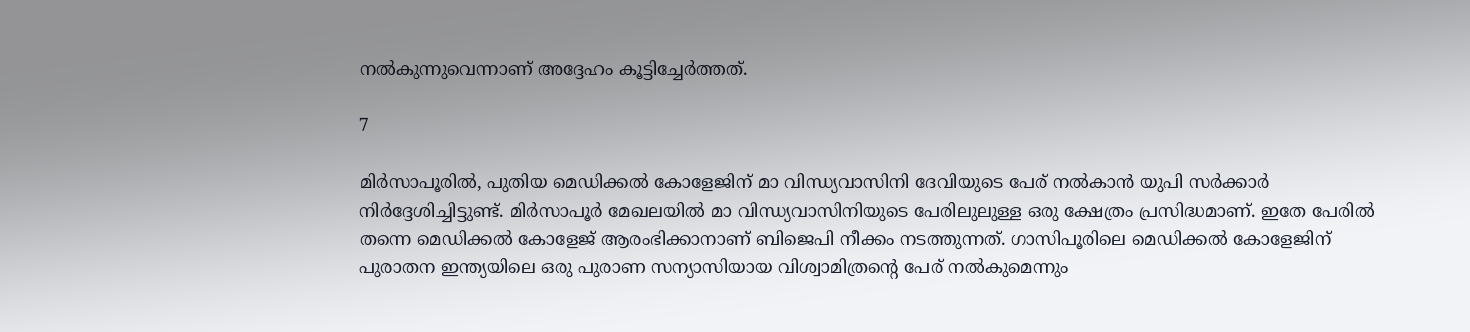നൽകുന്നുവെന്നാണ് അദ്ദേഹം കൂട്ടിച്ചേർത്തത്.

7

മിർസാപൂരിൽ, പുതിയ മെഡിക്കൽ കോളേജിന് മാ വിന്ധ്യവാസിനി ദേവിയുടെ പേര് നൽകാൻ യുപി സർക്കാർ നിർദ്ദേശിച്ചിട്ടുണ്ട്. മിർസാപൂർ മേഖലയിൽ മാ വിന്ധ്യവാസിനിയുടെ പേരിലുലുള്ള ഒരു ക്ഷേത്രം പ്രസിദ്ധമാണ്. ഇതേ പേരിൽ തന്നെ മെഡിക്കൽ കോളേജ് ആരംഭിക്കാനാണ് ബിജെപി നീക്കം നടത്തുന്നത്. ഗാസിപൂരിലെ മെഡിക്കൽ കോളേജിന് പുരാതന ഇന്ത്യയിലെ ഒരു പുരാണ സന്യാസിയായ വിശ്വാമിത്രന്റെ പേര് നൽകുമെന്നും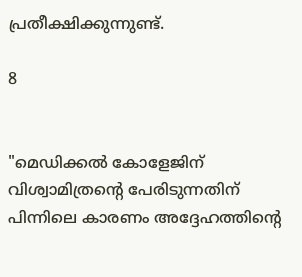പ്രതീക്ഷിക്കുന്നുണ്ട്.

8


"മെഡിക്കൽ കോളേജിന് വിശ്വാമിത്രന്റെ പേരിടുന്നതിന് പിന്നിലെ കാരണം അദ്ദേഹത്തിന്റെ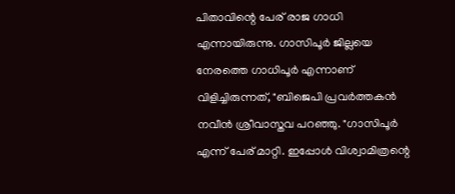പിതാവിന്റെ പേര് രാജ ഗാധി എന്നായിരുന്നു. ഗാസിപൂർ ജില്ലയെ നേരത്തെ ഗാധിപൂർ എന്നാണ് വിളിച്ചിരുന്നത്, "ബിജെപി പ്രവർത്തകൻ നവീൻ ശ്രീവാസ്തവ പറഞ്ഞു. "ഗാസിപൂർ എന്ന് പേര് മാറ്റി. ഇപ്പോൾ വിശ്വാമിത്രന്റെ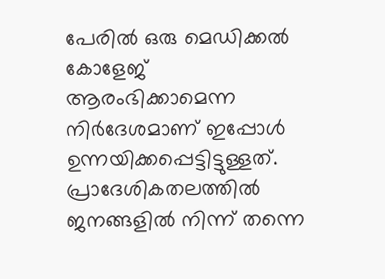പേരിൽ ഒരു മെഡിക്കൽ കോളേജ് ആരംഭിക്കാമെന്ന നിർദേശമാണ് ഇപ്പോൾ ഉന്നയിക്കപ്പെട്ടിട്ടുള്ളത്. പ്രാദേശികതലത്തിൽ ജനങ്ങളിൽ നിന്ന് തന്നെ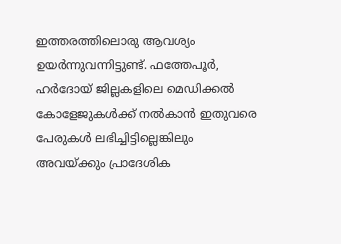ഇത്തരത്തിലൊരു ആവശ്യം ഉയർന്നുവന്നിട്ടുണ്ട്. ഫത്തേപൂർ, ഹർദോയ് ജില്ലകളിലെ മെഡിക്കൽ കോളേജുകൾക്ക് നൽകാൻ ഇതുവരെ പേരുകൾ ലഭിച്ചിട്ടില്ലെങ്കിലും അവയ്ക്കും പ്രാദേശിക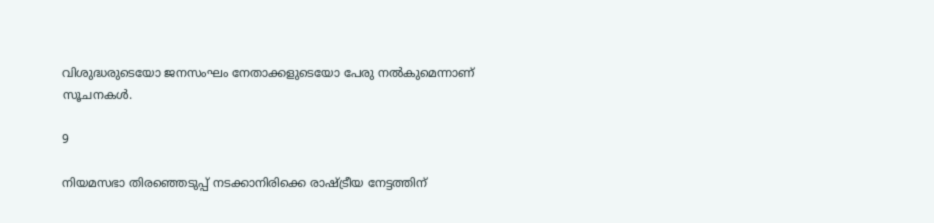വിശുദ്ധരുടെയോ ജനസംഘം നേതാക്കളുടെയോ പേരു നൽകുമെന്നാണ് സൂചനകൾ.

9

നിയമസഭാ തിരഞ്ഞെടുപ്പ് നടക്കാനിരിക്കെ രാഷ്ട്രീയ നേട്ടത്തിന്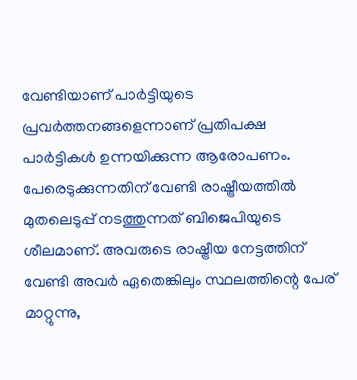വേണ്ടിയാണ് പാർട്ടിയുടെ പ്രവർത്തനങ്ങളെന്നാണ് പ്രതിപക്ഷ പാർട്ടികൾ ഉന്നയിക്കുന്ന ആരോപണം. പേരെടുക്കുന്നതിന് വേണ്ടി രാഷ്ട്രീയത്തിൽ മുതലെടുപ്പ് നടത്തുന്നത് ബിജെപിയുടെ ശീലമാണ്. അവരുടെ രാഷ്ട്രീയ നേട്ടത്തിന് വേണ്ടി അവർ ഏതെങ്കിലും സ്ഥലത്തിന്റെ പേര് മാറ്റുന്നു,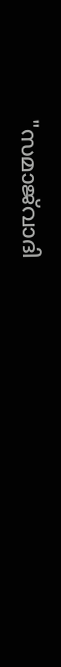"സമാജ്‌വാദി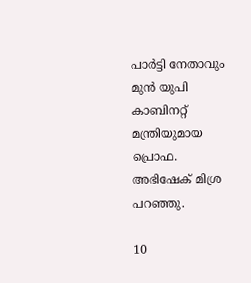പാർട്ടി നേതാവും മുൻ യുപി കാബിനറ്റ് മന്ത്രിയുമായ പ്രൊഫ. അഭിഷേക് മിശ്ര പറഞ്ഞു.

10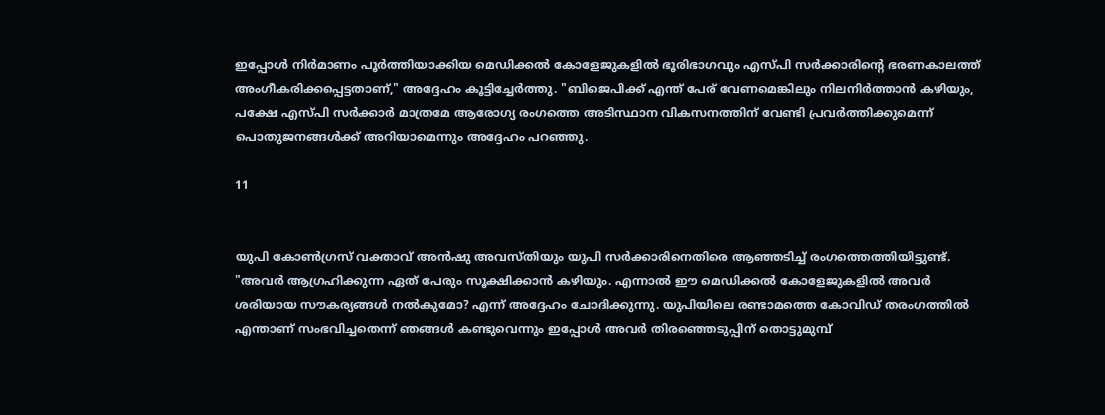ഇപ്പോൾ നിർമാണം പൂർത്തിയാക്കിയ മെഡിക്കൽ കോളേജുകളിൽ ഭൂരിഭാഗവും എസ്പി സർക്കാരിന്റെ ഭരണകാലത്ത് അംഗീകരിക്കപ്പെട്ടതാണ്," അദ്ദേഹം കൂട്ടിച്ചേർത്തു. "ബിജെപിക്ക് എന്ത് പേര് വേണമെങ്കിലും നിലനിർത്താൻ കഴിയും, പക്ഷേ എസ്പി സർക്കാർ മാത്രമേ ആരോഗ്യ രംഗത്തെ അടിസ്ഥാന വികസനത്തിന് വേണ്ടി പ്രവർത്തിക്കുമെന്ന് പൊതുജനങ്ങൾക്ക് അറിയാമെന്നും അദ്ദേഹം പറഞ്ഞു.

11


യുപി കോൺഗ്രസ് വക്താവ് അൻഷു അവസ്തിയും യുപി സർക്കാരിനെതിരെ ആഞ്ഞടിച്ച് രംഗത്തെത്തിയിട്ടുണ്ട്. "അവർ ആഗ്രഹിക്കുന്ന ഏത് പേരും സൂക്ഷിക്കാൻ കഴിയും. എന്നാൽ ഈ മെഡിക്കൽ കോളേജുകളിൽ അവർ ശരിയായ സൗകര്യങ്ങൾ നൽകുമോ? എന്ന് അദ്ദേഹം ചോദിക്കുന്നു. യുപിയിലെ രണ്ടാമത്തെ കോവിഡ് തരംഗത്തിൽ എന്താണ് സംഭവിച്ചതെന്ന് ഞങ്ങൾ കണ്ടുവെന്നും ഇപ്പോൾ അവർ തിരഞ്ഞെടുപ്പിന് തൊട്ടുമുമ്പ്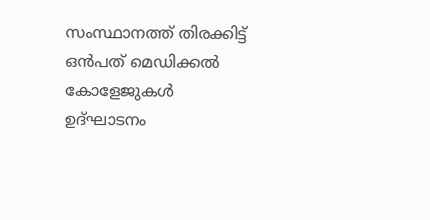സംസ്ഥാനത്ത് തിരക്കിട്ട് ഒൻപത് മെഡിക്കൽ കോളേജുകൾ ഉദ്ഘാടനം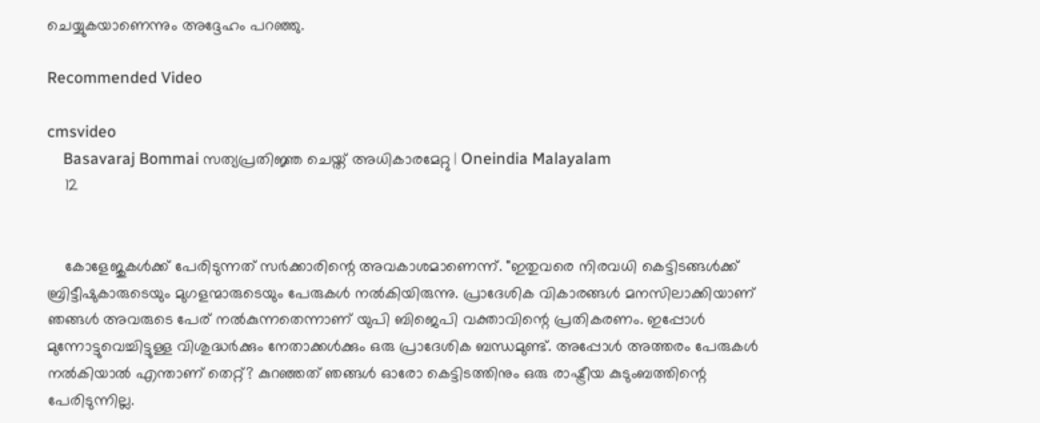ചെയ്യുകയാണെന്നും അദ്ദേഹം പറഞ്ഞു.

Recommended Video

cmsvideo
    Basavaraj Bommai സത്യപ്രതിജ്ഞ ചെയ്ത് അധികാരമേറ്റു | Oneindia Malayalam
    12


    കോളേജുകൾക്ക് പേരിടുന്നത് സർക്കാരിന്റെ അവകാശമാണെന്ന്. "ഇതുവരെ നിരവധി കെട്ടിടങ്ങൾക്ക് ബ്രിട്ടീഷുകാരുടെയും മുഗളന്മാരുടെയും പേരുകൾ നൽകിയിരുന്നു. പ്രാദേശിക വികാരങ്ങൾ മനസിലാക്കിയാണ് ഞങ്ങൾ അവരുടെ പേര് നൽകുന്നതെന്നാണ് യുപി ബിജെപി വക്താവിന്റെ പ്രതികരണം. ഇപ്പോൾ മുന്നോട്ടുവെച്ചിട്ടുള്ള വിശുദ്ധർക്കും നേതാക്കൾക്കും ഒരു പ്രാദേശിക ബന്ധമുണ്ട്. അപ്പോൾ അത്തരം പേരുകൾ നൽകിയാൽ എന്താണ് തെറ്റ്? കുറഞ്ഞത് ഞങ്ങൾ ഓരോ കെട്ടിടത്തിനും ഒരു രാഷ്ട്രീയ കുടുംബത്തിന്റെ പേരിടുന്നില്ല.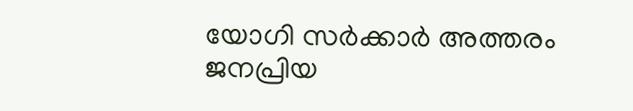യോഗി സർക്കാർ അത്തരം ജനപ്രിയ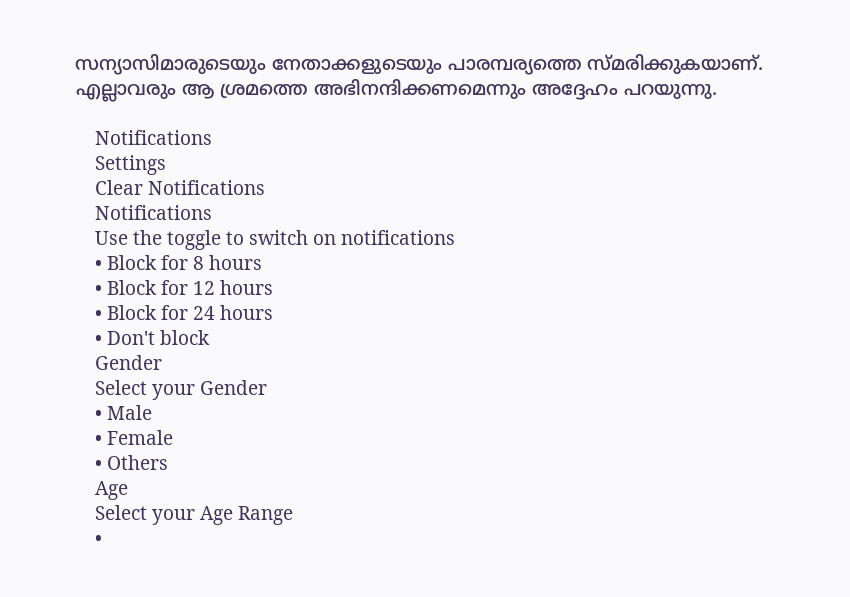സന്യാസിമാരുടെയും നേതാക്കളുടെയും പാരമ്പര്യത്തെ സ്മരിക്കുകയാണ്. എല്ലാവരും ആ ശ്രമത്തെ അഭിനന്ദിക്കണമെന്നും അദ്ദേഹം പറയുന്നു.

    Notifications
    Settings
    Clear Notifications
    Notifications
    Use the toggle to switch on notifications
    • Block for 8 hours
    • Block for 12 hours
    • Block for 24 hours
    • Don't block
    Gender
    Select your Gender
    • Male
    • Female
    • Others
    Age
    Select your Age Range
    •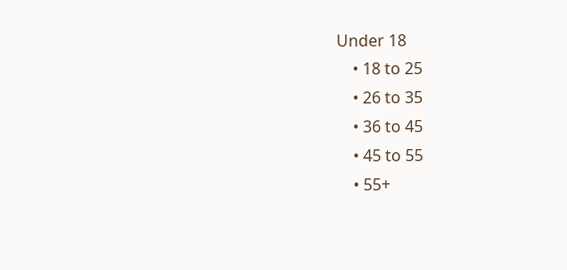Under 18
    • 18 to 25
    • 26 to 35
    • 36 to 45
    • 45 to 55
    • 55+